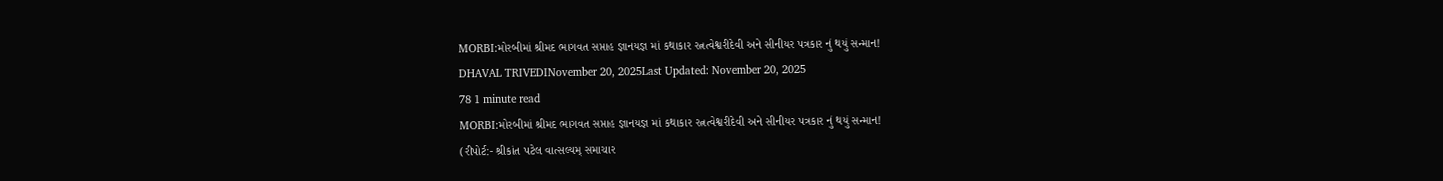MORBI:મોરબીમાં શ્રીમદ ભાગવત સપ્તાહ જ્ઞાનયજ્ઞ માં કથાકાર રત્નત્વેશ્વરીદેવી અને સીનીયર પત્રકાર નું થયું સન્માન!
DHAVAL TRIVEDINovember 20, 2025Last Updated: November 20, 2025
78 1 minute read
MORBI:મોરબીમાં શ્રીમદ ભાગવત સપ્તાહ જ્ઞાનયજ્ઞ માં કથાકાર રત્નત્વેશ્વરીદેવી અને સીનીયર પત્રકાર નું થયું સન્માન!
(રીપોર્ટ:- શ્રીકાંત પટેલ વાત્સલ્યમ્ સમાચાર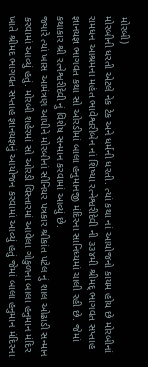મોરબી)
મોરબીની ધરતી એટલે નેક ટેક અને ધર્મની ધરતી. ત્યાં કથા નાં આયોજનો કાયમ હોય છે મોરબીનાં રામધન આશ્રમના મહંત ભાવેશ્વરીબેન નાં શિષ્યા રત્નેશ્વરીદેવી ની ૩૩૪મી શ્રીમદ્ ભાગવત સપ્તાહ જ્ઞાનયજ્ઞ ભાગવત કથા સો ઓરડીમાં બાલા હનુમાનજી મંદિરના સાનિધ્યમાં ચાલી રહી છે. જેમાં કથાકાર શ્રી રત્નેશ્વરીદેવી નું વિશેષ સન્માન કરવામાં આવ્યું છે.
જ્યારે ત્યાં ખાસ આમંત્રણ આપીને મોરબીનાં સીનિયર પત્રકાર શ્રીકાંત પટેલ નું શાલ ઓઢાડી સન્માન કરવામાં આવ્યું હતું. મોરબી શહેરમાં સો ઓરડી વિસ્તારમાં આવેલા ગોકુળના બાલા હનુમાન મંદિર ખાતે શ્રીમદ ભાગવત સપ્તાહ જ્ઞાનયજ્ઞનું આયોજન કરવામાં આવ્યું હતું જેમાં બાલા હનુમાન મંદિરના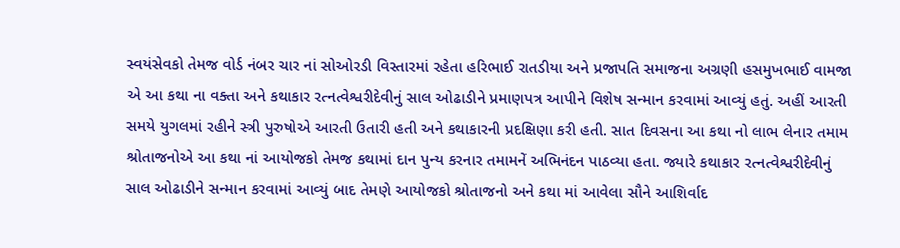સ્વયંસેવકો તેમજ વોર્ડ નંબર ચાર નાં સોઓરડી વિસ્તારમાં રહેતા હરિભાઈ રાતડીયા અને પ્રજાપતિ સમાજના અગ્રણી હસમુખભાઈ વામજા એ આ કથા ના વક્તા અને કથાકાર રત્નત્વેશ્વરીદેવીનું સાલ ઓઢાડીને પ્રમાણપત્ર આપીને વિશેષ સન્માન કરવામાં આવ્યું હતું. અહીં આરતી સમયે યુગલમાં રહીને સ્ત્રી પુરુષોએ આરતી ઉતારી હતી અને કથાકારની પ્રદક્ષિણા કરી હતી. સાત દિવસના આ કથા નો લાભ લેનાર તમામ શ્રોતાજનોએ આ કથા નાં આયોજકો તેમજ કથામાં દાન પુન્ય કરનાર તમામનેં અભિનંદન પાઠવ્યા હતા. જ્યારે કથાકાર રત્નત્વેશ્વરીદેવીનું સાલ ઓઢાડીને સન્માન કરવામાં આવ્યું બાદ તેમણે આયોજકો શ્રોતાજનો અને કથા માં આવેલા સૌને આશિર્વાદ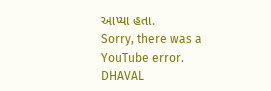આપ્યા હતા.
Sorry, there was a YouTube error.
DHAVAL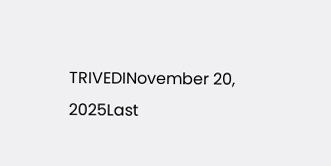TRIVEDINovember 20, 2025Last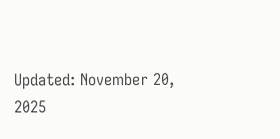Updated: November 20, 2025